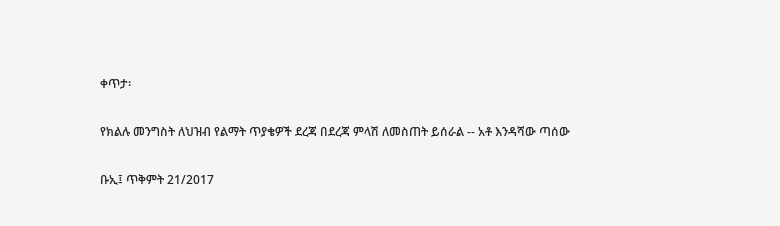ቀጥታ፡

የክልሉ መንግስት ለህዝብ የልማት ጥያቄዎች ደረጃ በደረጃ ምላሽ ለመስጠት ይሰራል -- አቶ እንዳሻው ጣሰው

ቡኢ፤ ጥቅምት 21/2017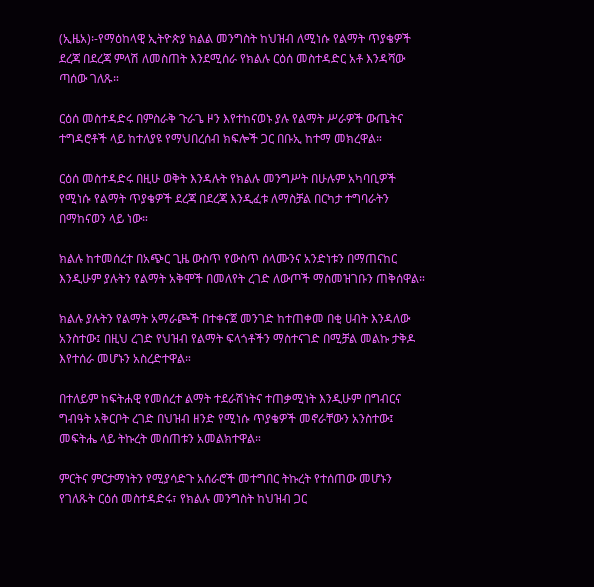(ኢዜአ)፡-የማዕከላዊ ኢትዮጵያ ክልል መንግስት ከህዝብ ለሚነሱ የልማት ጥያቄዎች ደረጃ በደረጃ ምላሽ ለመስጠት እንደሚሰራ የክልሉ ርዕሰ መስተዳድር አቶ እንዳሻው ጣሰው ገለጹ።

ርዕሰ መስተዳድሩ በምስራቅ ጉራጌ ዞን እየተከናወኑ ያሉ የልማት ሥራዎች ውጤትና ተግዳሮቶች ላይ ከተለያዩ የማህበረሰብ ክፍሎች ጋር በቡኢ ከተማ መክረዋል።

ርዕሰ መስተዳድሩ በዚሁ ወቅት እንዳሉት የክልሉ መንግሥት በሁሉም አካባቢዎች የሚነሱ የልማት ጥያቄዎች ደረጃ በደረጃ እንዲፈቱ ለማስቻል በርካታ ተግባራትን በማከናወን ላይ ነው።

ክልሉ ከተመሰረተ በአጭር ጊዜ ውስጥ የውስጥ ሰላሙንና አንድነቱን በማጠናከር እንዲሁም ያሉትን የልማት አቅሞች በመለየት ረገድ ለውጦች ማስመዝገቡን ጠቅሰዋል።

ክልሉ ያሉትን የልማት አማራጮች በተቀናጀ መንገድ ከተጠቀመ በቂ ሀብት እንዳለው አንስተው፤ በዚህ ረገድ የህዝብ የልማት ፍላጎቶችን ማስተናገድ በሚቻል መልኩ ታቅዶ እየተሰራ መሆኑን አስረድተዋል።

በተለይም ከፍትሐዊ የመሰረተ ልማት ተደራሽነትና ተጠቃሚነት እንዲሁም በግብርና ግብዓት አቅርቦት ረገድ በህዝብ ዘንድ የሚነሱ ጥያቄዎች መኖራቸውን አንስተው፤ መፍትሔ ላይ ትኩረት መሰጠቱን አመልክተዋል።

ምርትና ምርታማነትን የሚያሳድጉ አሰራሮች መተግበር ትኩረት የተሰጠው መሆኑን የገለጹት ርዕሰ መስተዳድሩ፣ የክልሉ መንግስት ከህዝብ ጋር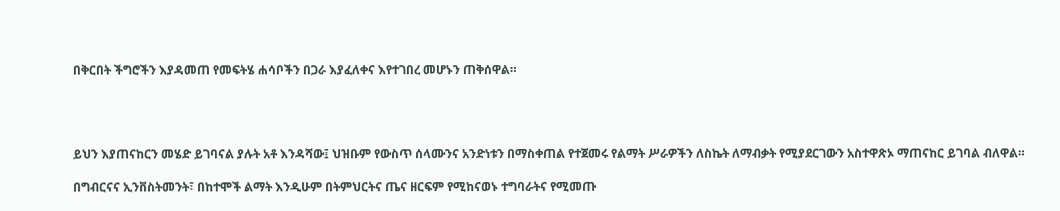በቅርበት ችግሮችን እያዳመጠ የመፍትሄ ሐሳቦችን በጋራ እያፈለቀና እየተገበረ መሆኑን ጠቅሰዋል።




ይህን እያጠናከርን መሄድ ይገባናል ያሉት አቶ እንዳሻው፤ ህዝቡም የውስጥ ሰላሙንና አንድነቱን በማስቀጠል የተጀመሩ የልማት ሥራዎችን ለስኬት ለማብቃት የሚያደርገውን አስተዋጽኦ ማጠናከር ይገባል ብለዋል።

በግብርናና ኢንቨስትመንት፣ በከተሞች ልማት እንዲሁም በትምህርትና ጤና ዘርፍም የሚከናወኑ ተግባራትና የሚመጡ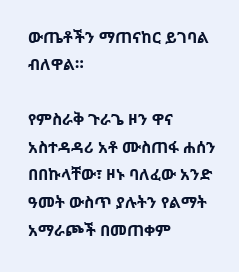ውጤቶችን ማጠናከር ይገባል ብለዋል።

የምስራቅ ጉራጌ ዞን ዋና አስተዳዳሪ አቶ ሙስጠፋ ሐሰን በበኩላቸው፣ ዞኑ ባለፈው አንድ ዓመት ውስጥ ያሉትን የልማት አማራጮች በመጠቀም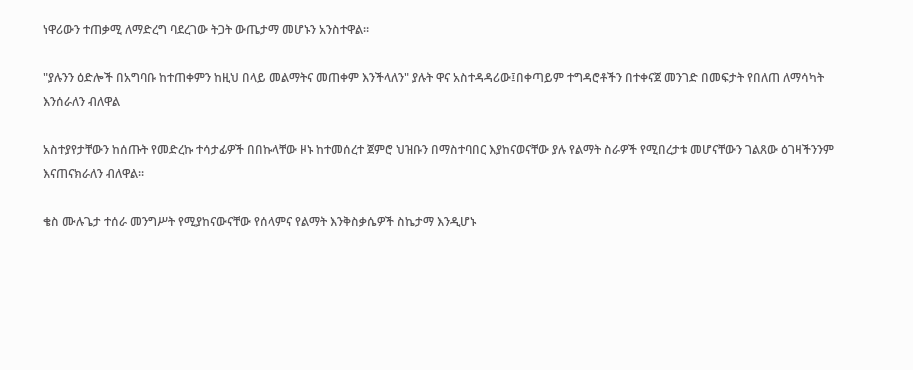ነዋሪውን ተጠቃሚ ለማድረግ ባደረገው ትጋት ውጤታማ መሆኑን አንስተዋል።

"ያሉንን ዕድሎች በአግባቡ ከተጠቀምን ከዚህ በላይ መልማትና መጠቀም እንችላለን" ያሉት ዋና አስተዳዳሪው፤በቀጣይም ተግዳሮቶችን በተቀናጀ መንገድ በመፍታት የበለጠ ለማሳካት እንሰራለን ብለዋል

አስተያየታቸውን ከሰጡት የመድረኩ ተሳታፊዎች በበኩላቸው ዞኑ ከተመሰረተ ጀምሮ ህዝቡን በማስተባበር እያከናወናቸው ያሉ የልማት ስራዎች የሚበረታቱ መሆናቸውን ገልጸው ዕገዛችንንም እናጠናክራለን ብለዋል።

ቄስ ሙሉጌታ ተሰራ መንግሥት የሚያከናውናቸው የሰላምና የልማት እንቅስቃሴዎች ስኬታማ እንዲሆኑ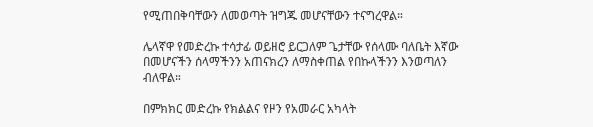የሚጠበቅባቸውን ለመወጣት ዝግጁ መሆናቸውን ተናግረዋል።

ሌላኛዋ የመድረኩ ተሳታፊ ወይዘሮ ይርጋለም ጌታቸው የሰላሙ ባለቤት እኛው በመሆናችን ሰላማችንን አጠናክረን ለማስቀጠል የበኩላችንን እንወጣለን ብለዋል።

በምክክር መድረኩ የክልልና የዞን የአመራር አካላት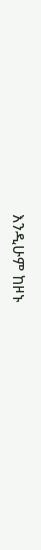እንዲሁም ከዞኑ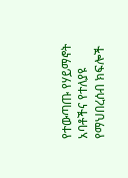የተውጣጡ የሃይማኖት አባቶችና የተለያዩ የማህበረሰብ ክፍሎች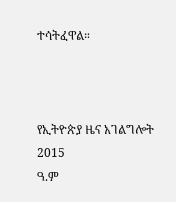ተሳትፈዋል።



የኢትዮጵያ ዜና አገልግሎት
2015
ዓ.ም